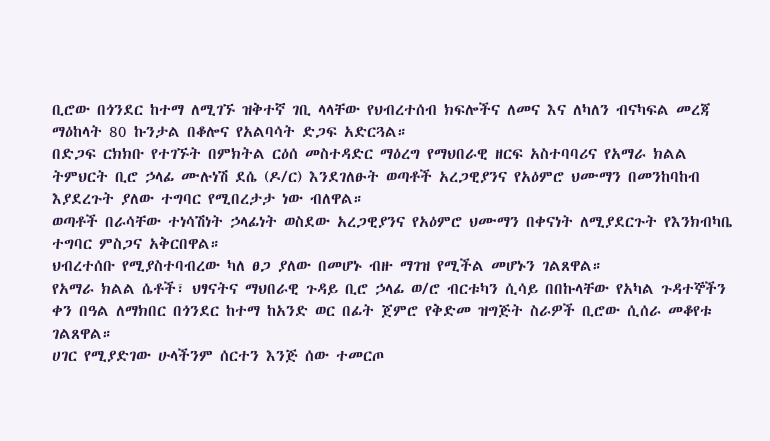ቢሮው በጎንደር ከተማ ለሚገኙ ዝቅተኛ ገቢ ላላቸው የህብረተሰብ ክፍሎችና ለመና እና ለካለን ብናካፍል መረጃ ማዕከላት 80 ኩንታል በቆሎና የአልባሳት ድጋፍ አድርጓል።
በድጋፍ ርክክቡ የተገኙት በምክትል ርዕሰ መስተዳድር ማዕረግ የማህበራዊ ዘርፍ አስተባባሪና የአማራ ክልል ትምህርት ቢሮ ኃላፊ ሙሉነሽ ደሴ (ዶ/ር) እንደገለፁት ወጣቶች አረጋዊያንና የአዕምሮ ህሙማን በመንከባከብ እያደረጉት ያለው ተግባር የሚበረታታ ነው ብለዋል።
ወጣቶች በራሳቸው ተነሳሽነት ኃላፊነት ወስደው አረጋዊያንና የአዕምሮ ህሙማን በቀናነት ለሚያደርጉት የእንክብካቤ ተግባር ምስጋና አቅርበዋል።
ህብረተሰቡ የሚያስተባብረው ካለ ፀጋ ያለው በመሆኑ ብዙ ማገዝ የሚችል መሆኑን ገልጸዋል።
የአማራ ክልል ሴቶች፣ ህፃናትና ማህበራዊ ጉዳይ ቢሮ ኃላፊ ወ/ሮ ብርቱካን ሲሳይ በበኩላቸው የአካል ጉዳተኞችን ቀን በዓል ለማክበር በጎንደር ከተማ ከአንድ ወር በፊት ጀምሮ የቅድመ ዝግጅት ስራዎች ቢሮው ሲሰራ መቆየቱ ገልጸዋል።
ሀገር የሚያድገው ሁላችንም ሰርተን እንጅ ሰው ተመርጦ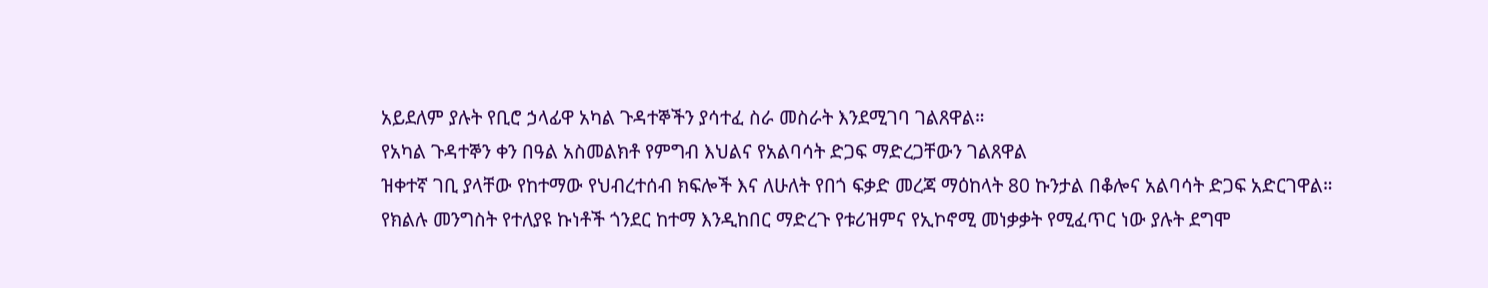አይደለም ያሉት የቢሮ ኃላፊዋ አካል ጉዳተኞችን ያሳተፈ ስራ መስራት እንደሚገባ ገልጸዋል።
የአካል ጉዳተኞን ቀን በዓል አስመልክቶ የምግብ እህልና የአልባሳት ድጋፍ ማድረጋቸውን ገልጸዋል
ዝቀተኛ ገቢ ያላቸው የከተማው የህብረተሰብ ክፍሎች እና ለሁለት የበጎ ፍቃድ መረጃ ማዕከላት 80 ኩንታል በቆሎና አልባሳት ድጋፍ አድርገዋል።
የክልሉ መንግስት የተለያዩ ኩነቶች ጎንደር ከተማ እንዲከበር ማድረጉ የቱሪዝምና የኢኮኖሚ መነቃቃት የሚፈጥር ነው ያሉት ደግሞ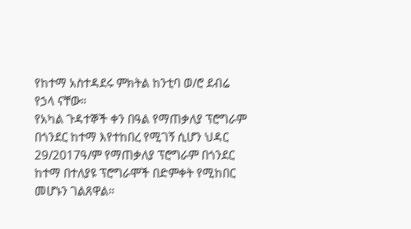የከተማ አስተዳደሩ ምክትል ከንቲባ ወ/ሮ ደብሬ የኃላ ናቸው።
የአካል ጉዳተኞች ቀን በዓል የማጠቃለያ ፕሮግራም በጎንደር ከተማ እየተከበረ የሚገኝ ሲሆን ህዳር 29/2017ዓ/ም የማጠቃለያ ፕሮግራም በጎንደር ከተማ በተለያዩ ፕሮግራሞች በድምቀት የሚከበር መሆኑን ገልጸዋል።